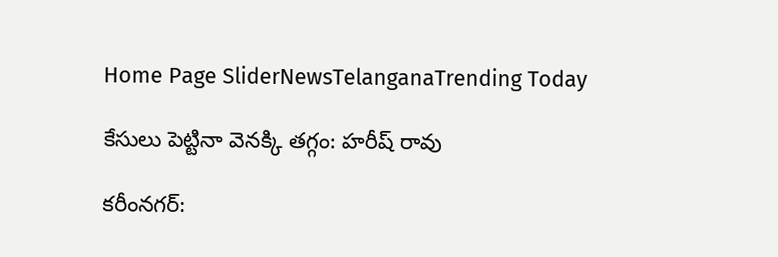Home Page SliderNewsTelanganaTrending Today

కేసులు పెట్టినా వెనక్కి తగ్గం: హరీష్ రావు

కరీంనగర్: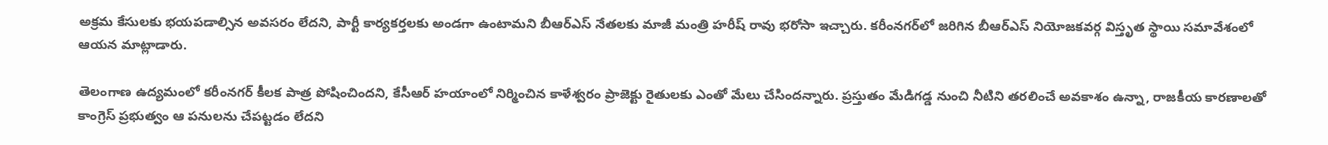అక్రమ కేసులకు భయపడాల్సిన అవసరం లేదని, పార్టీ కార్యకర్తలకు అండగా ఉంటామని బీఆర్ఎస్ నేతలకు మాజీ మంత్రి హరీష్ రావు భరోసా ఇచ్చారు. కరీంనగర్‌లో జరిగిన బీఆర్ఎస్ నియోజకవర్గ విస్తృత స్థాయి సమావేశంలో ఆయన మాట్లాడారు.

తెలంగాణ ఉద్యమంలో కరీంనగర్ కీలక పాత్ర పోషించిందని, కేసీఆర్ హయాంలో నిర్మించిన కాళేశ్వరం ప్రాజెక్టు రైతులకు ఎంతో మేలు చేసిందన్నారు. ప్రస్తుతం మేడిగడ్డ నుంచి నీటిని తరలించే అవకాశం ఉన్నా, రాజకీయ కారణాలతో కాంగ్రెస్ ప్రభుత్వం ఆ పనులను చేపట్టడం లేదని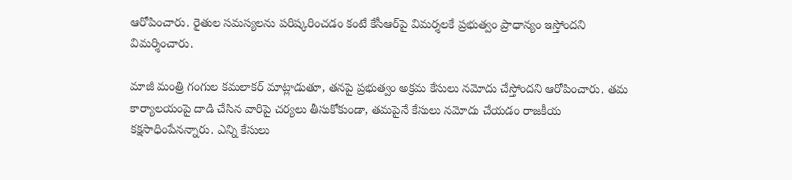ఆరోపించారు. రైతుల సమస్యలను పరిష్కరించడం కంటే కేసీఆర్‌పై విమర్శలకే ప్రభుత్వం ప్రాధాన్యం ఇస్తోందని విమర్శించారు.

మాజీ మంత్రి గంగుల కమలాకర్ మాట్లాడుతూ, తనపై ప్రభుత్వం అక్రమ కేసులు నమోదు చేస్తోందని ఆరోపించారు. తమ కార్యాలయంపై దాడి చేసిన వారిపై చర్యలు తీసుకోకుండా, తమపైనే కేసులు నమోదు చేయడం రాజకీయ కక్షసాధింపేనన్నారు. ఎన్ని కేసులు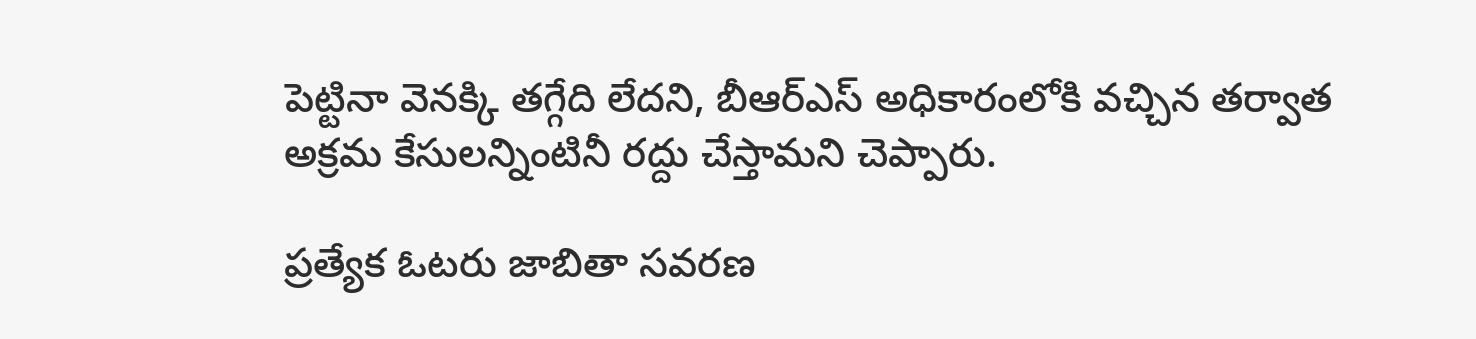పెట్టినా వెనక్కి తగ్గేది లేదని, బీఆర్ఎస్ అధికారంలోకి వచ్చిన తర్వాత అక్రమ కేసులన్నింటినీ రద్దు చేస్తామని చెప్పారు.

ప్రత్యేక ఓటరు జాబితా సవరణ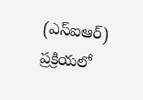(ఎస్‌ఐఆర్) ప్రక్రియలో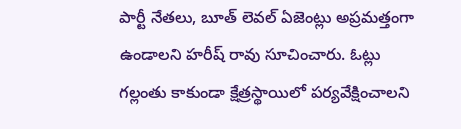పార్టీ నేతలు, బూత్ లెవల్ ఏజెంట్లు అప్రమత్తంగా ఉండాలని హరీష్ రావు సూచించారు. ఓట్లు గల్లంతు కాకుండా క్షేత్రస్థాయిలో పర్యవేక్షించాలని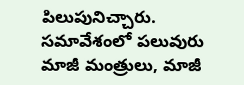పిలుపునిచ్చారు. సమావేశంలో పలువురు మాజీ మంత్రులు, మాజీ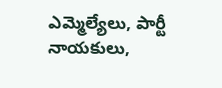ఎమ్మెల్యేలు, పార్టీ నాయకులు,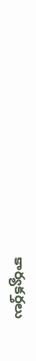కార్యకర్తలు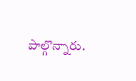పాల్గొన్నారు.